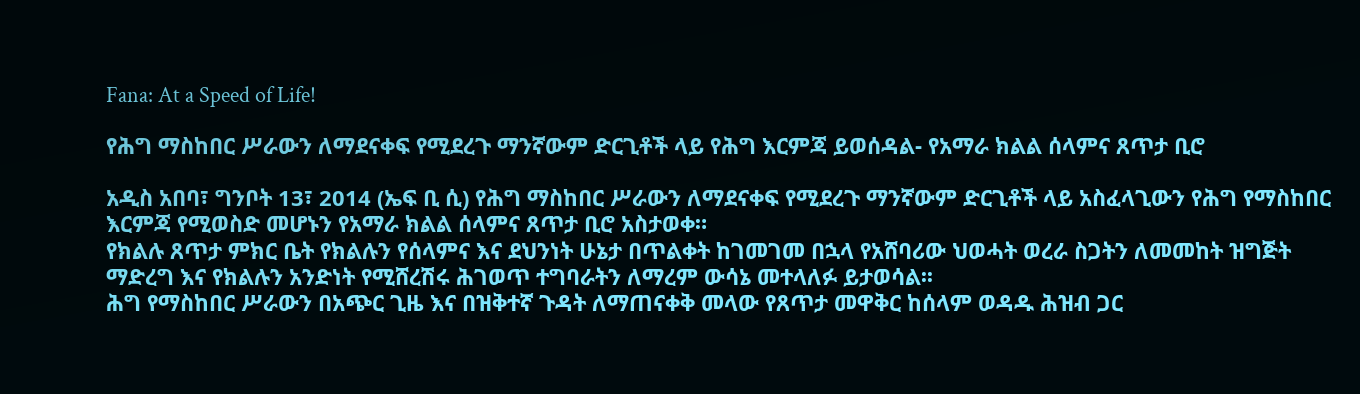Fana: At a Speed of Life!

የሕግ ማስከበር ሥራውን ለማደናቀፍ የሚደረጉ ማንኛውም ድርጊቶች ላይ የሕግ እርምጃ ይወሰዳል- የአማራ ክልል ሰላምና ጸጥታ ቢሮ

አዲስ አበባ፣ ግንቦት 13፣ 2014 (ኤፍ ቢ ሲ) የሕግ ማስከበር ሥራውን ለማደናቀፍ የሚደረጉ ማንኛውም ድርጊቶች ላይ አስፈላጊውን የሕግ የማስከበር እርምጃ የሚወስድ መሆኑን የአማራ ክልል ሰላምና ጸጥታ ቢሮ አስታወቀ።
የክልሉ ጸጥታ ምክር ቤት የክልሉን የሰላምና እና ደህንነት ሁኔታ በጥልቀት ከገመገመ በኋላ የአሸባሪው ህወሓት ወረራ ስጋትን ለመመከት ዝግጅት ማድረግ እና የክልሉን አንድነት የሚሸረሽሩ ሕገወጥ ተግባራትን ለማረም ውሳኔ መተላለፉ ይታወሳል፡፡
ሕግ የማስከበር ሥራውን በአጭር ጊዜ እና በዝቅተኛ ጉዳት ለማጠናቀቅ መላው የጸጥታ መዋቅር ከሰላም ወዳዱ ሕዝብ ጋር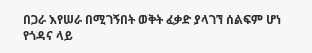በጋራ እየሠራ በሚገኝበት ወቅት ፈቃድ ያላገኘ ሰልፍም ሆነ የጎዳና ላይ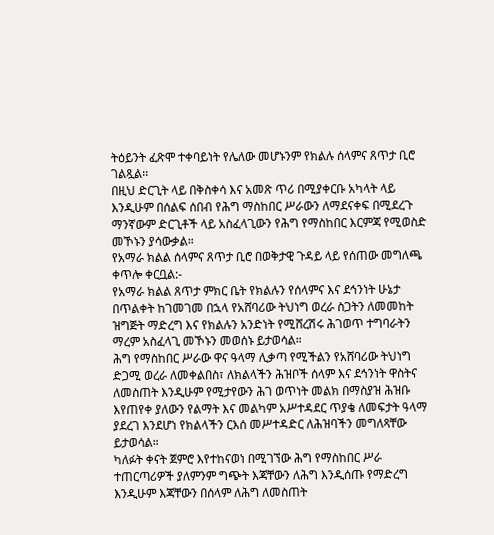ትዕይንት ፈጽሞ ተቀባይነት የሌለው መሆኑንም የክልሉ ሰላምና ጸጥታ ቢሮ ገልጿል፡፡
በዚህ ድርጊት ላይ በቅስቀሳ እና አመጽ ጥሪ በሚያቀርቡ አካላት ላይ እንዲሁም በሰልፍ ሰበብ የሕግ ማስከበር ሥራውን ለማደናቀፍ በሚደረጉ ማንኛውም ድርጊቶች ላይ አስፈላጊውን የሕግ የማስከበር እርምጃ የሚወስድ መኾኑን ያሳውቃል።
የአማራ ክልል ሰላምና ጸጥታ ቢሮ በወቅታዊ ጉዳይ ላይ የሰጠው መግለጫ ቀጥሎ ቀርቧል:-
የአማራ ክልል ጸጥታ ምክር ቤት የክልሉን የሰላምና እና ደኅንነት ሁኔታ በጥልቀት ከገመገመ በኋላ የአሸባሪው ትህነግ ወረራ ስጋትን ለመመከት ዝግጅት ማድረግ እና የክልሉን አንድነት የሚሸረሽሩ ሕገወጥ ተግባራትን ማረም አስፈላጊ መኾኑን መወሰኑ ይታወሳል።
ሕግ የማስከበር ሥራው ዋና ዓላማ ሊቃጣ የሚችልን የአሸባሪው ትህነግ ድጋሚ ወረራ ለመቀልበስ፣ ለክልላችን ሕዝቦች ሰላም እና ደኅንነት ዋስትና ለመስጠት እንዲሁም የሚታየውን ሕገ ወጥነት መልክ በማስያዝ ሕዝቡ እየጠየቀ ያለውን የልማት እና መልካም አሥተዳደር ጥያቄ ለመፍታት ዓላማ ያደረገ እንደሆነ የክልላችን ርእሰ መሥተዳድር ለሕዝባችን መግለጻቸው ይታወሳል።
ካለፉት ቀናት ጀምሮ እየተከናወነ በሚገኘው ሕግ የማስከበር ሥራ ተጠርጣሪዎች ያለምንም ግጭት እጃቸውን ለሕግ እንዲሰጡ የማድረግ እንዲሁም እጃቸውን በሰላም ለሕግ ለመስጠት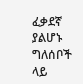ፈቃደኛ ያልሆኑ ግለሰቦች ላይ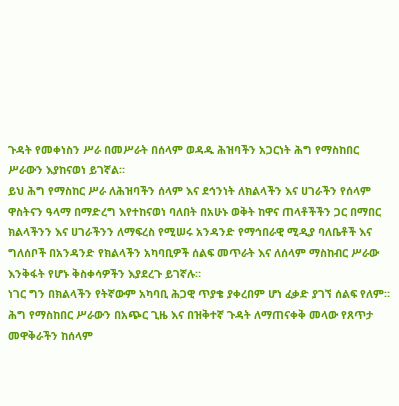ጉዳት የመቀነስን ሥራ በመሥራት በሰላም ወዳዱ ሕዝባችን አጋርነት ሕግ የማስከበር ሥራውን እያከናወነ ይገኛል።
ይህ ሕግ የማስከር ሥራ ለሕዝባችን ሰላም እና ደኅንነት ለክልላችን እና ሀገራችን የሰላም ዋስትናን ዓላማ በማድረግ እየተከናወነ ባለበት በአሁኑ ወቅት ከዋና ጠላቶችችን ጋር በማበር ክልላችንን እና ሀገራችንን ለማፍረስ የሚሠሩ አንዳንድ የማኅበራዊ ሚዲያ ባለቤቶች እና ግለሰቦች በአንዳንድ የክልላችን አካባቢዎች ሰልፍ መጥራት እና ለሰላም ማስከብር ሥራው እንቅፋት የሆኑ ቅስቀሳዎችን እያደረጉ ይገኛሉ።
ነገር ግን በክልላችን የትኛውም አካባቢ ሕጋዊ ጥያቄ ያቀረበም ሆነ ፈቃድ ያገኘ ሰልፍ የለም።
ሕግ የማስከበር ሥራውን በአጭር ጊዜ እና በዝቅተኛ ጉዳት ለማጠናቀቅ መላው የጸጥታ መዋቅራችን ከሰላም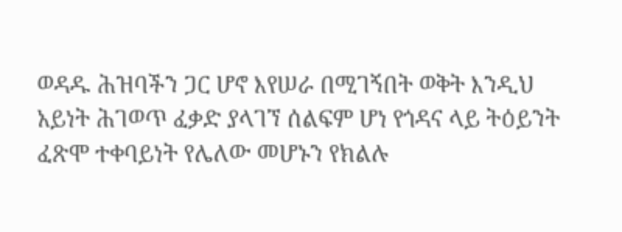ወዳዱ ሕዝባችን ጋር ሆኖ እየሠራ በሚገኝበት ወቅት እንዲህ አይነት ሕገወጥ ፈቃድ ያላገኘ ሰልፍም ሆነ የጎዳና ላይ ትዕይንት ፈጽሞ ተቀባይነት የሌለው መሆኑን የክልሉ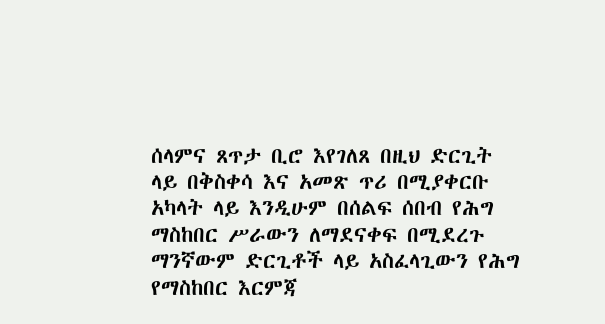ሰላምና ጸጥታ ቢሮ እየገለጸ በዚህ ድርጊት ላይ በቅስቀሳ እና አመጽ ጥሪ በሚያቀርቡ አካላት ላይ እንዲሁም በሰልፍ ሰበብ የሕግ ማስከበር ሥራውን ለማደናቀፍ በሚደረጉ ማንኛውም ድርጊቶች ላይ አስፈላጊውን የሕግ የማስከበር እርምጃ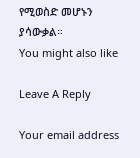የሚወስድ መሆኑን ያሳውቃል።
You might also like

Leave A Reply

Your email address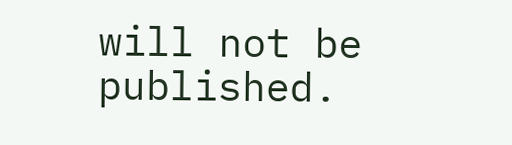will not be published.